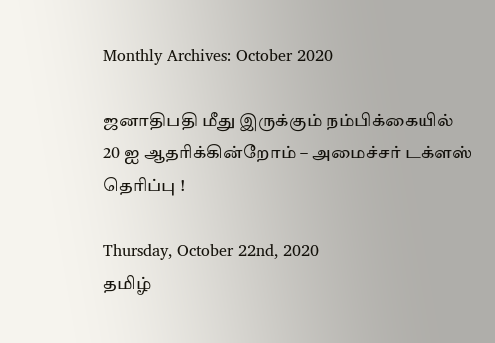Monthly Archives: October 2020

ஜனாதிபதி மீது இருக்கும் நம்பிக்கையில் 20 ஐ ஆதரிக்கின்றோம் – அமைச்சர் டக்ளஸ் தெரிப்பு !

Thursday, October 22nd, 2020
தமிழ்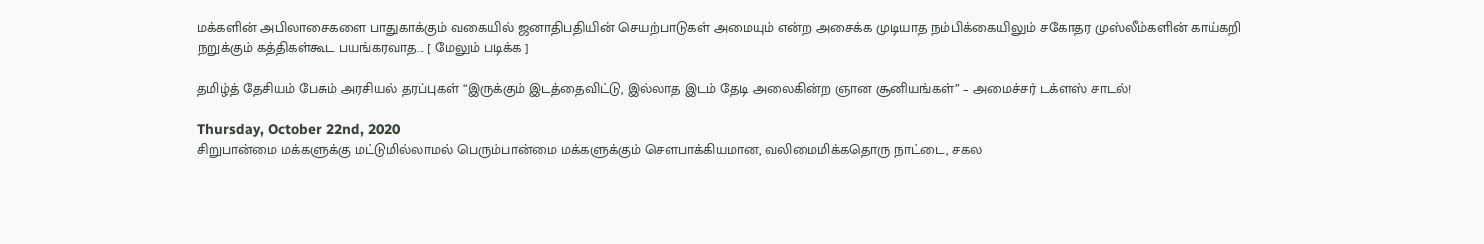மக்களின் அபிலாசைகளை பாதுகாக்கும் வகையில் ஜனாதிபதியின் செயற்பாடுகள் அமையும் என்ற அசைக்க முடியாத நம்பிக்கையிலும் சகோதர முஸ்லீம்களின் காய்கறி நறுக்கும் கத்திகள்கூட பயங்கரவாத... [ மேலும் படிக்க ]

தமிழ்த் தேசியம் பேசும் அரசியல் தரப்புகள் “இருக்கும் இடத்தைவிட்டு, இல்லாத இடம் தேடி அலைகின்ற ஞான சூனியங்கள்” – அமைச்சர் டக்ளஸ் சாடல்!

Thursday, October 22nd, 2020
சிறுபான்மை மக்களுக்கு மட்டுமில்லாமல் பெரும்பான்மை மக்களுக்கும் சௌபாக்கியமான, வலிமைமிக்கதொரு நாட்டை, சகல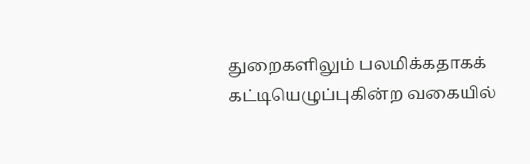துறைகளிலும் பலமிக்கதாகக் கட்டியெழுப்புகின்ற வகையில்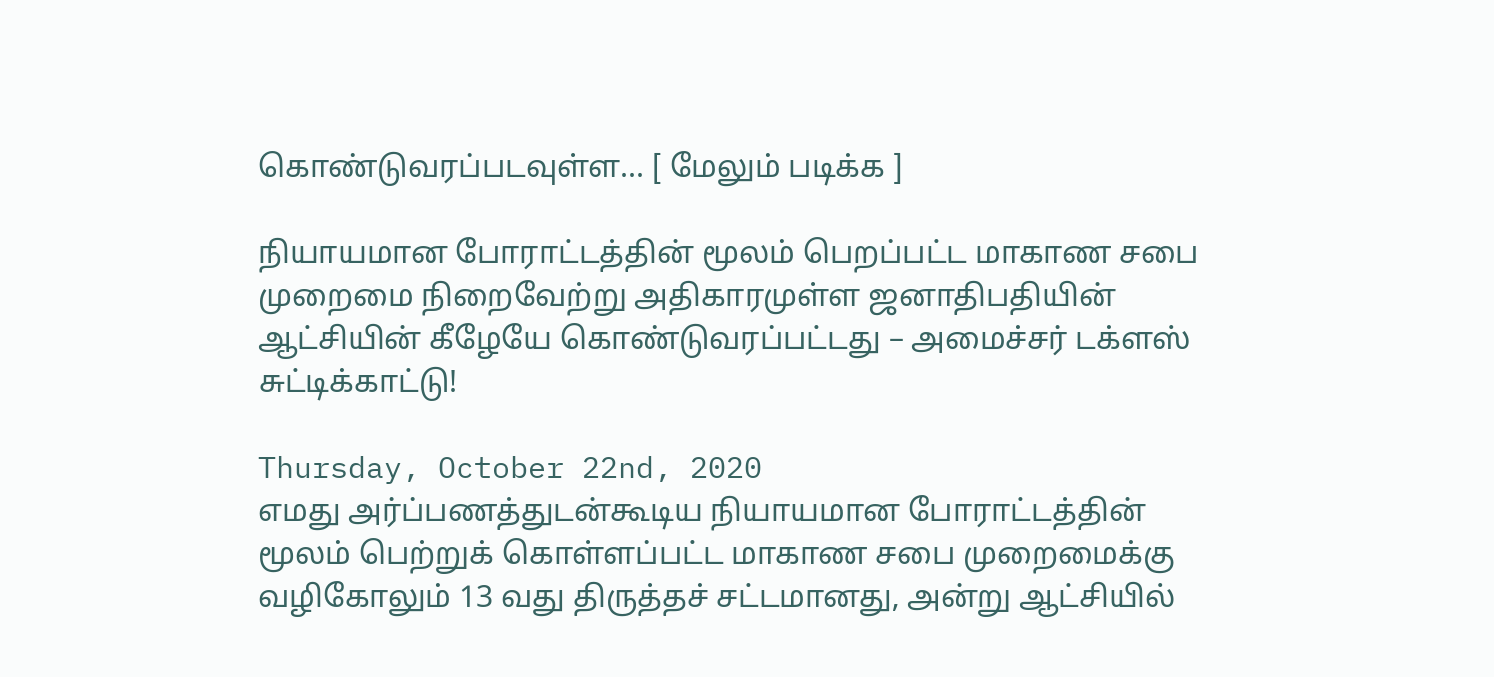கொண்டுவரப்படவுள்ள... [ மேலும் படிக்க ]

நியாயமான போராட்டத்தின் மூலம் பெறப்பட்ட மாகாண சபை முறைமை நிறைவேற்று அதிகாரமுள்ள ஜனாதிபதியின் ஆட்சியின் கீழேயே கொண்டுவரப்பட்டது – அமைச்சர் டக்ளஸ் சுட்டிக்காட்டு!

Thursday, October 22nd, 2020
எமது அர்ப்பணத்துடன்கூடிய நியாயமான போராட்டத்தின் மூலம் பெற்றுக் கொள்ளப்பட்ட மாகாண சபை முறைமைக்கு வழிகோலும் 13 வது திருத்தச் சட்டமானது, அன்று ஆட்சியில்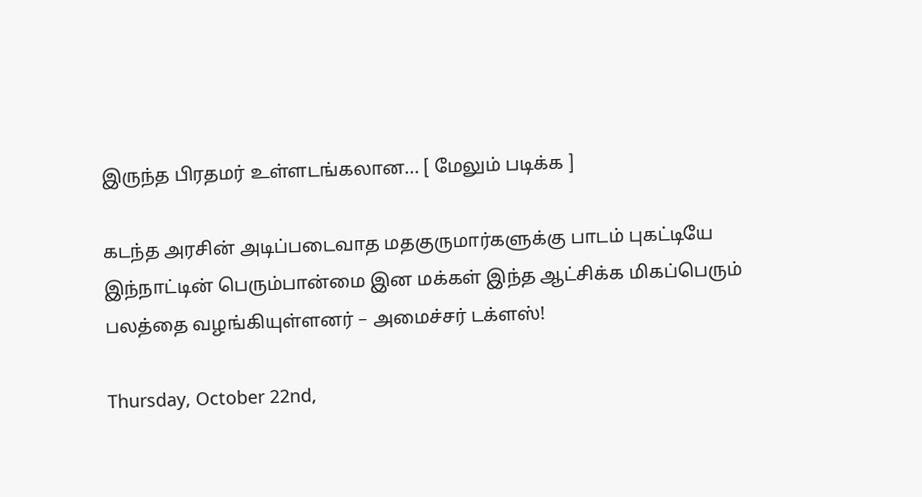இருந்த பிரதமர் உள்ளடங்கலான... [ மேலும் படிக்க ]

கடந்த அரசின் அடிப்படைவாத மதகுருமார்களுக்கு பாடம் புகட்டியே இந்நாட்டின் பெரும்பான்மை இன மக்கள் இந்த ஆட்சிக்க மிகப்பெரும் பலத்தை வழங்கியுள்ளனர் – அமைச்சர் டக்ளஸ்!

Thursday, October 22nd,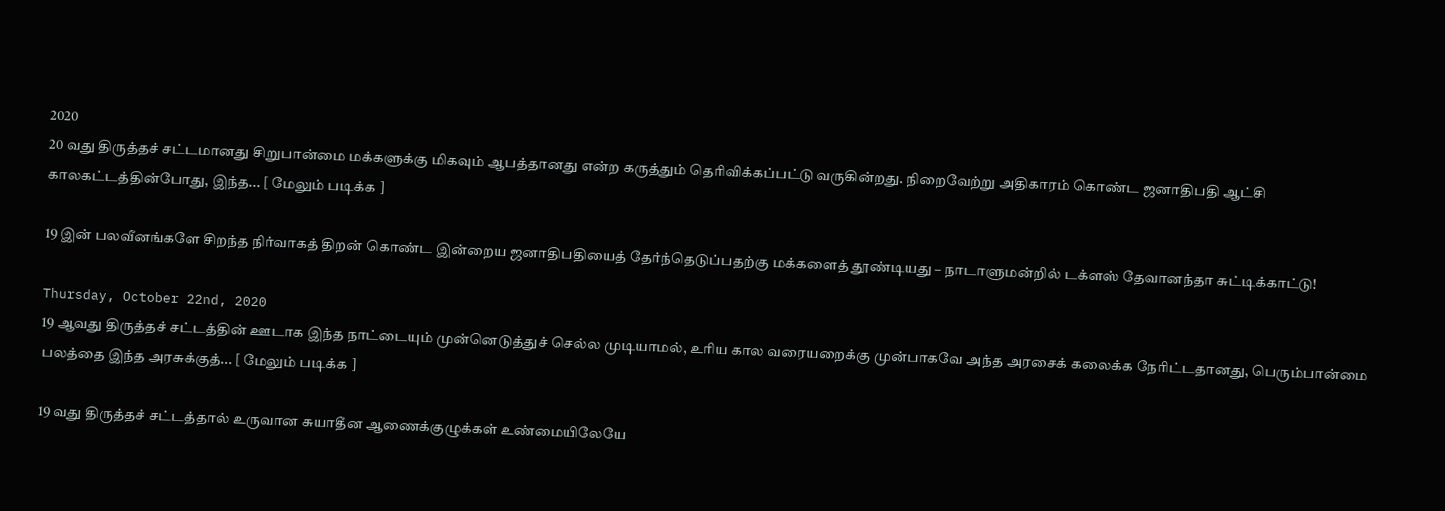2020
20 வது திருத்தச் சட்டமானது சிறுபான்மை மக்களுக்கு மிகவும் ஆபத்தானது என்ற கருத்தும் தெரிவிக்கப்பட்டு வருகின்றது. நிறைவேற்று அதிகாரம் கொண்ட ஜனாதிபதி ஆட்சி காலகட்டத்தின்போது, இந்த... [ மேலும் படிக்க ]

19 இன் பலவீனங்களே சிறந்த நிர்வாகத் திறன் கொண்ட இன்றைய ஜனாதிபதியைத் தேர்ந்தெடுப்பதற்கு மக்களைத் தூண்டியது – நாடாளுமன்றில் டக்ளஸ் தேவானந்தா சுட்டிக்காட்டு!

Thursday, October 22nd, 2020
19 ஆவது திருத்தச் சட்டத்தின் ஊடாக இந்த நாட்டையும் முன்னெடுத்துச் செல்ல முடியாமல், உரிய கால வரையறைக்கு முன்பாகவே அந்த அரசைக் கலைக்க நேரிட்டதானது, பெரும்பான்மை பலத்தை இந்த அரசுக்குத்... [ மேலும் படிக்க ]

19 வது திருத்தச் சட்டத்தால் உருவான சுயாதீன ஆணைக்குழுக்கள் உண்மையிலேயே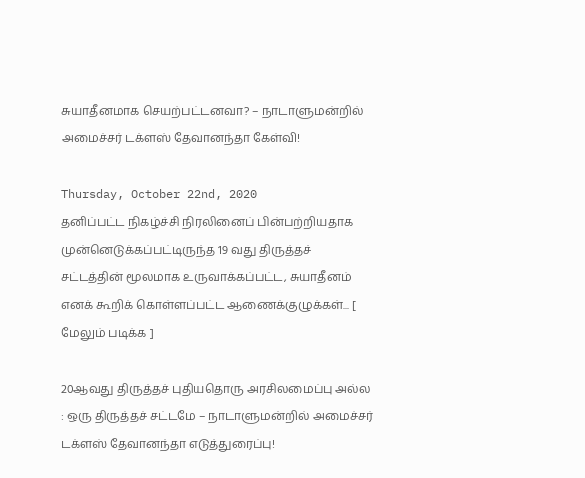சுயாதீனமாக செயற்பட்டனவா? – நாடாளுமன்றில் அமைச்சர் டக்ளஸ் தேவானந்தா கேள்வி!

Thursday, October 22nd, 2020
தனிப்பட்ட நிகழ்ச்சி நிரலினைப் பின்பற்றியதாக முன்னெடுக்கப்பட்டிருந்த 19 வது திருத்தச் சட்டத்தின் மூலமாக உருவாக்கப்பட்ட, சுயாதீனம் எனக் கூறிக் கொள்ளப்பட்ட ஆணைக்குழுக்கள்... [ மேலும் படிக்க ]

20ஆவது திருத்தச் புதியதொரு அரசிலமைப்பு அல்ல : ஒரு திருத்தச் சட்டமே – நாடாளுமன்றில் அமைச்சர் டக்ளஸ் தேவானந்தா எடுத்துரைப்பு!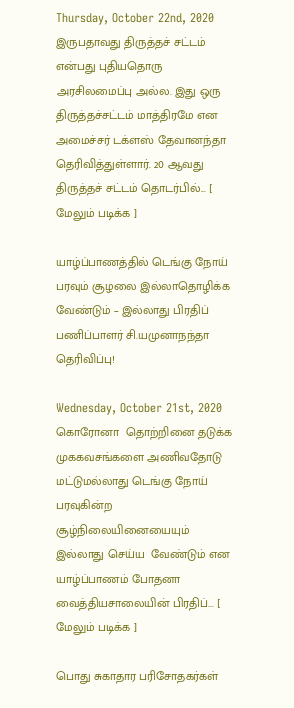Thursday, October 22nd, 2020
இருபதாவது திருத்தச் சட்டம் என்பது புதியதொரு அரசிலமைப்பு அல்ல. இது ஒரு திருத்தச்சட்டம் மாத்திரமே என அமைச்சர் டக்ளஸ் தேவானந்தா தெரிவித்துள்ளார். 20 ஆவது திருத்தச் சட்டம் தொடர்பில்... [ மேலும் படிக்க ]

யாழ்ப்பாணத்தில் டெங்கு நோய் பரவும் சூழலை இல்லாதொழிக்க வேண்டும் – இல்லாது பிரதிப் பணிப்பாளர் சி.யமுனாநந்தா தெரிவிப்பு!

Wednesday, October 21st, 2020
கொரோனா  தொற்றினை தடுக்க  முககவசங்களை அணிவதோடு மட்டுமல்லாது டெங்கு நோய் பரவுகின்ற  சூழ்நிலையினையையும் இல்லாது செய்ய  வேண்டும் என யாழ்ப்பாணம் போதனா வைத்தியசாலையின் பிரதிப்... [ மேலும் படிக்க ]

பொது சுகாதார பரிசோதகர்கள்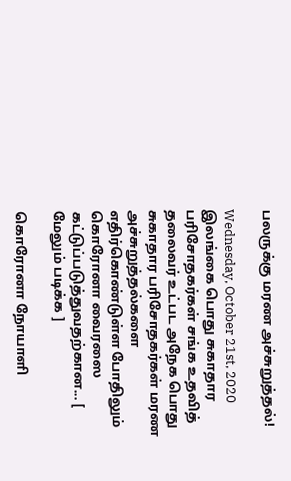பலருக்கு மரண அச்சுறுத்தல்!

Wednesday, October 21st, 2020
இலங்கை பொது சுகாதார பரிசோதகர்கள் சங்க உதவித் தலைவர் உட்பட அநேக பொது சுகாதார பரிசோதகர்கள் மரண அச்சுறுத்தல்களை எதிர்கொண்டுள்ள போதிலும் கொரோனா வைரஸை கட்டுப்படுத்துவதற்கான... [ மேலும் படிக்க ]

கொரோனா நோயாளி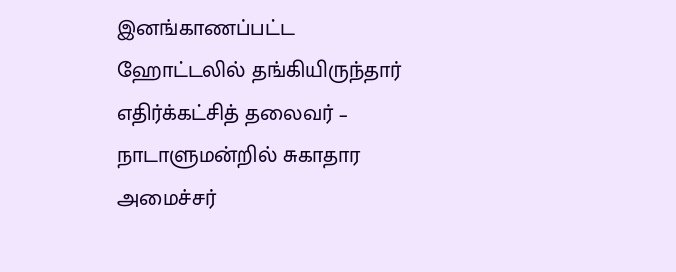இனங்காணப்பட்ட ஹோட்டலில் தங்கியிருந்தார் எதிர்க்கட்சித் தலைவர் – நாடாளுமன்றில் சுகாதார அமைச்சர்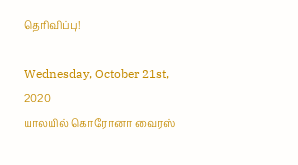தெரிவிப்பு!

Wednesday, October 21st, 2020
யாலயில் கொரோனா வைரஸ்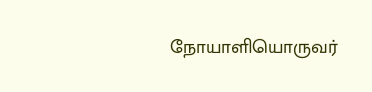நோயாளியொருவர்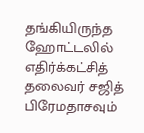தங்கியிருந்த ஹோட்டலில் எதிர்க்கட்சித் தலைவர் சஜித் பிரேமதாசவும்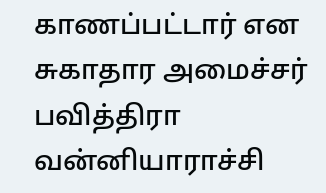காணப்பட்டார் என சுகாதார அமைச்சர் பவித்திரா வன்னியாராச்சி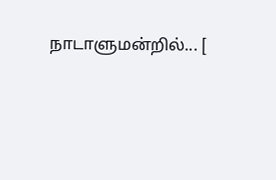நாடாளுமன்றில்... [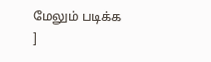மேலும் படிக்க ]